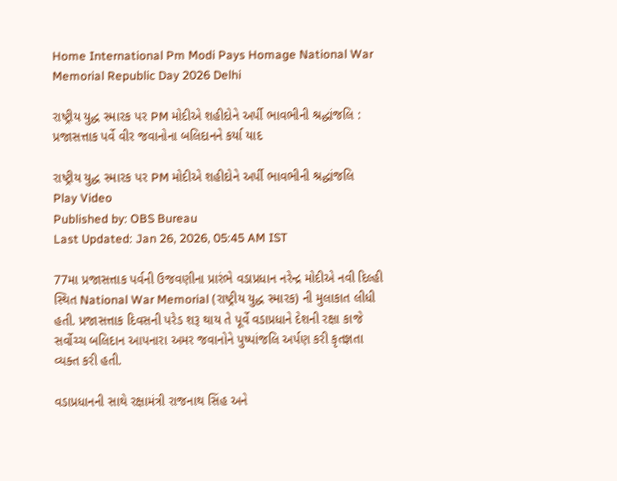Home International Pm Modi Pays Homage National War Memorial Republic Day 2026 Delhi

રાષ્ટ્રીય યુદ્ધ સ્મારક પર PM મોદીએ શહીદોને અર્પી ભાવભીની શ્રદ્ધાંજલિ : પ્રજાસત્તાક પર્વે વીર જવાનોના બલિદાનને કર્યા યાદ

રાષ્ટ્રીય યુદ્ધ સ્મારક પર PM મોદીએ શહીદોને અર્પી ભાવભીની શ્રદ્ધાંજલિ
Play Video
Published by: OBS Bureau
Last Updated: Jan 26, 2026, 05:45 AM IST

77મા પ્રજાસત્તાક પર્વની ઉજવણીના પ્રારંભે વડાપ્રધાન નરેન્દ્ર મોદીએ નવી દિલ્હી સ્થિત National War Memorial (રાષ્ટ્રીય યુદ્ધ સ્મારક) ની મુલાકાત લીધી હતી. પ્રજાસત્તાક દિવસની પરેડ શરૂ થાય તે પૂર્વે વડાપ્રધાને દેશની રક્ષા કાજે સર્વોચ્ચ બલિદાન આપનારા અમર જવાનોને પુષ્પાંજલિ અર્પણ કરી કૃતજ્ઞતા વ્યક્ત કરી હતી.

વડાપ્રધાનની સાથે રક્ષામંત્રી રાજનાથ સિંહ અને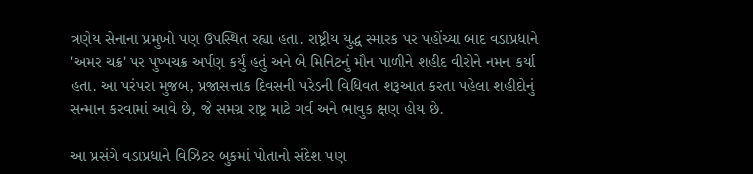ત્રણેય સેનાના પ્રમુખો પણ ઉપસ્થિત રહ્યા હતા. રાષ્ટ્રીય યુદ્ધ સ્મારક પર પહોંચ્યા બાદ વડાપ્રધાને 'અમર ચક્ર' પર પુષ્પચક્ર અર્પણ કર્યું હતું અને બે મિનિટનું મૌન પાળીને શહીદ વીરોને નમન કર્યા હતા. આ પરંપરા મુજબ, પ્રજાસત્તાક દિવસની પરેડની વિધિવત શરૂઆત કરતા પહેલા શહીદોનું સન્માન કરવામાં આવે છે, જે સમગ્ર રાષ્ટ્ર માટે ગર્વ અને ભાવુક ક્ષણ હોય છે.

આ પ્રસંગે વડાપ્રધાને વિઝિટર બુકમાં પોતાનો સંદેશ પણ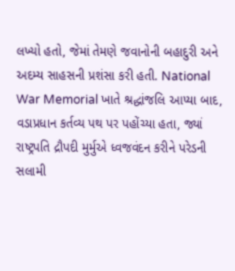લખ્યો હતો, જેમાં તેમણે જવાનોની બહાદુરી અને અદમ્ય સાહસની પ્રશંસા કરી હતી. National War Memorial ખાતે શ્રદ્ધાંજલિ આપ્યા બાદ, વડાપ્રધાન કર્તવ્ય પથ પર પહોંચ્યા હતા, જ્યાં રાષ્ટ્રપતિ દ્રૌપદી મુર્મુએ ધ્વજવંદન કરીને પરેડની સલામી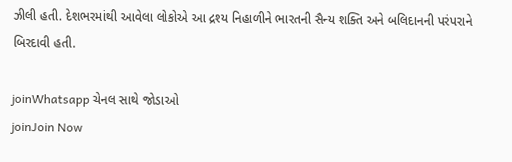ઝીલી હતી. દેશભરમાંથી આવેલા લોકોએ આ દ્રશ્ય નિહાળીને ભારતની સૈન્ય શક્તિ અને બલિદાનની પરંપરાને બિરદાવી હતી.

joinWhatsapp ચેનલ સાથે જોડાઓ
joinJoin Now